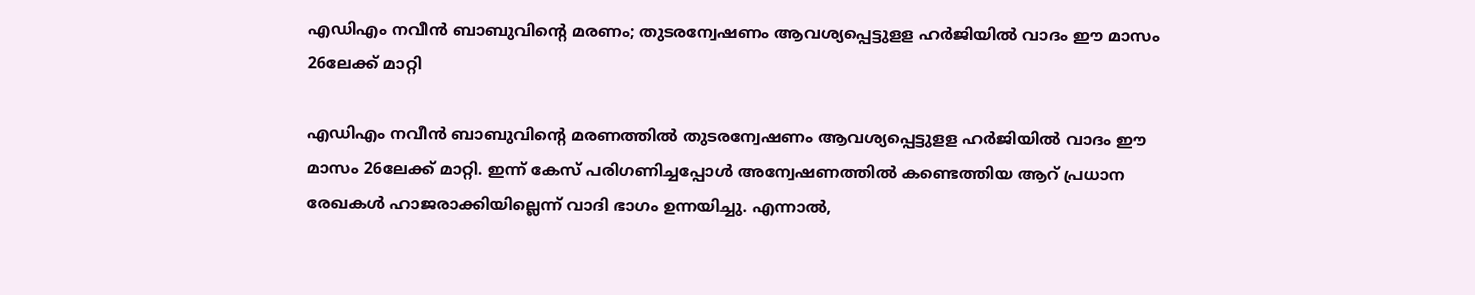എഡിഎം നവീൻ ബാബുവിന്‍റെ മരണം; തുടരന്വേഷണം ആവശ്യപ്പെട്ടുളള ഹർജിയിൽ വാദം ഈ മാസം 26ലേക്ക് മാറ്റി

എഡിഎം നവീൻ ബാബുവിന്‍റെ മരണത്തിൽ തുടരന്വേഷണം ആവശ്യപ്പെട്ടുളള ഹർജിയിൽ വാദം ഈ മാസം 26ലേക്ക് മാറ്റി. ഇന്ന് കേസ് പരിഗണിച്ചപ്പോള്‍ അന്വേഷണത്തിൽ കണ്ടെത്തിയ ആറ് പ്രധാന രേഖകൾ ഹാജരാക്കിയില്ലെന്ന് വാദി ഭാഗം ഉന്നയിച്ചു. എന്നാൽ,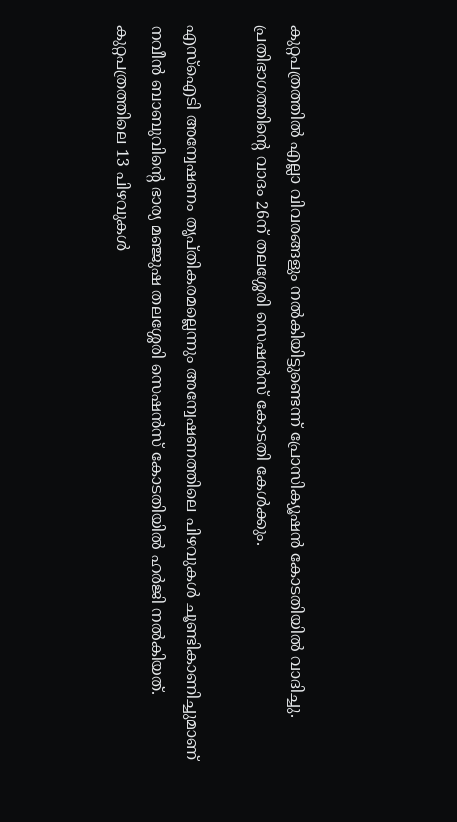കുറ്റപത്രത്തിൽ എല്ലാ വിവരങ്ങളും നൽകിയിട്ടുണ്ടെന്ന് പ്രോസിക്യൂഷൻ കോടതിയിൽ വാദിച്ചു. പ്രതിഭാഗത്തിന്‍റെ വാദം 26ന് തലശ്ശേരി സെഷൻസ് കോടതി കേള്‍ക്കും.

എസ്ഐടി അന്വേഷണം തൃപ്തികരമല്ലെന്നും അന്വേഷണത്തിലെ പിഴവുകള്‍ ചൂണ്ടികാണിച്ചുമാണ് നവീൻ ബാബുവിന്‍റെ ഭാര്യ മഞ്ജുഷ തലശ്ശേരി സെഷൻസ് കോടതിയിൽ ഹര്‍ജി നൽകിയത്. കുറ്റപത്രത്തിലെ 13 പിഴവുകള്‍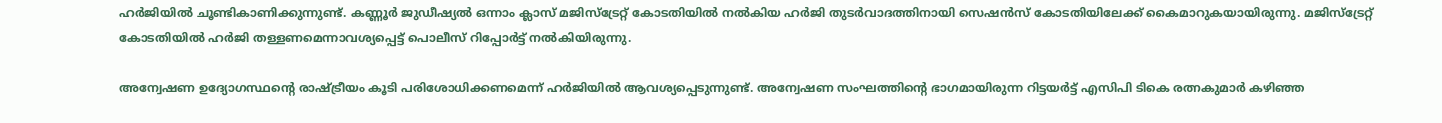ഹര്‍ജിയിൽ ചൂണ്ടികാണിക്കുന്നുണ്ട്. കണ്ണൂർ ജുഡീഷ്യൽ ഒന്നാം ക്ലാസ് മജിസ്ട്രേറ്റ് കോടതിയിൽ നൽകിയ ഹർജി തുടർവാദത്തിനായി സെഷൻസ് കോടതിയിലേക്ക് കൈമാറുകയായിരുന്നു. മജിസ്ട്രേറ്റ് കോടതിയിൽ ഹർജി തള്ളണമെന്നാവശ്യപ്പെട്ട് പൊലീസ് റിപ്പോർട്ട് നൽകിയിരുന്നു.

അന്വേഷണ ഉദ്യോഗസ്ഥന്‍റെ രാഷ്ട്രീയം കൂടി പരിശോധിക്കണമെന്ന് ഹർജിയിൽ ആവശ്യപ്പെടുന്നുണ്ട്. അന്വേഷണ സംഘത്തിന്‍റെ ഭാഗമായിരുന്ന റിട്ടയർട്ട് എസിപി ടികെ രത്നകുമാർ കഴിഞ്ഞ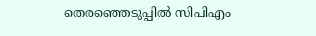തെരഞ്ഞെടുപ്പിൽ സിപിഎം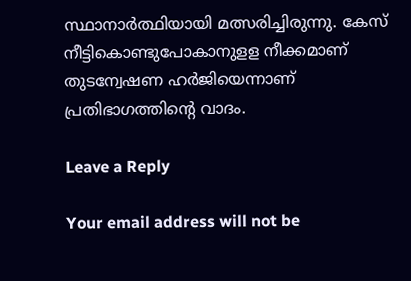സ്ഥാനാർത്ഥിയായി മത്സരിച്ചിരുന്നു. കേസ് നീട്ടികൊണ്ടുപോകാനുളള നീക്കമാണ് തുടന്വേഷണ ഹർജിയെന്നാണ് പ്രതിഭാഗത്തിന്‍റെ വാദം.

Leave a Reply

Your email address will not be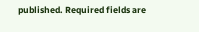published. Required fields are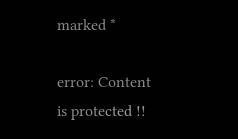marked *

error: Content is protected !!